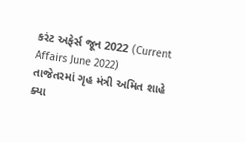કરંટ અફેર્સ જૂન 2022 (Current Affairs June 2022)
તાજેતરમાં ગૃહ મંત્રી અમિત શાહે ક્યા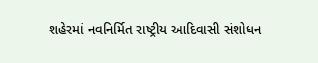શહેરમાં નવનિર્મિત રાષ્ટ્રીય આદિવાસી સંશોધન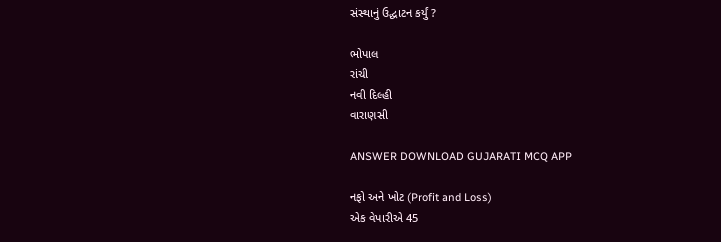સંસ્થાનું ઉદ્ઘાટન કર્યું ?

ભોપાલ
રાંચી
નવી દિલ્હી
વારાણસી

ANSWER DOWNLOAD GUJARATI MCQ APP

નફો અને ખોટ (Profit and Loss)
એક વેપારીએ 45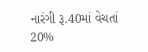નારંગી રૂ.40માં વેચતાં 20%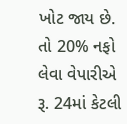ખોટ જાય છે. તો 20% નફો લેવા વેપારીએ રૂ. 24માં કેટલી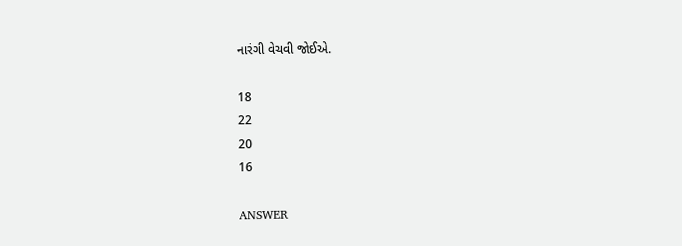નારંગી વેચવી જોઈએ.

18
22
20
16

ANSWER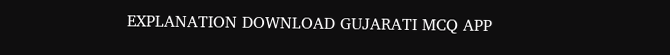EXPLANATION DOWNLOAD GUJARATI MCQ APP